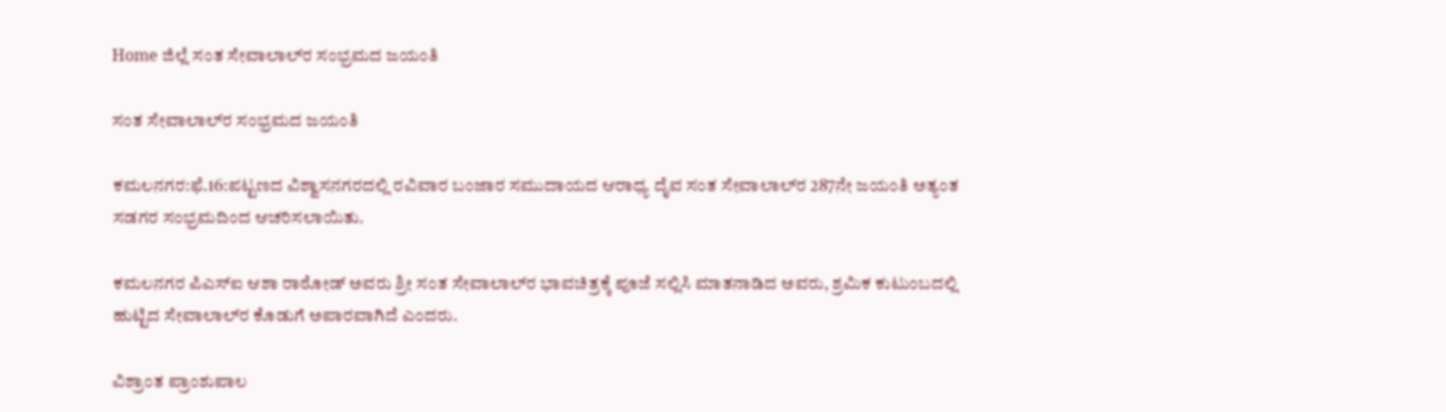Home ಜಿಲ್ಲೆ ಸಂತ ಸೇವಾಲಾಲ್‍ರ ಸಂಭ್ರಮದ ಜಯಂತಿ

ಸಂತ ಸೇವಾಲಾಲ್‍ರ ಸಂಭ್ರಮದ ಜಯಂತಿ

ಕಮಲನಗರ:ಫೆ.16:ಪಟ್ಟಣದ ವಿಶ್ವಾಸನಗರದಲ್ಲಿ ರವಿವಾರ ಬಂಜಾರ ಸಮುದಾಯದ ಆರಾಧ್ಯ ದೈವ ಸಂತ ಸೇವಾಲಾಲ್‍ರ 287ನೇ ಜಯಂತಿ ಅತ್ಯಂತ ಸಡಗರ ಸಂಭ್ರಮದಿಂದ ಆಚರಿಸಲಾಯಿತು.

ಕಮಲನಗರ ಪಿಎಸ್‍ಐ ಆಶಾ ರಾಠೋಡ್ ಅವರು ಶ್ರೀ ಸಂತ ಸೇವಾಲಾಲ್‍ರ ಭಾವಚಿತ್ರಕ್ಕೆ ಪೂಜೆ ಸಲ್ಲಿಸಿ ಮಾತನಾಡಿದ ಅವರು, ಶ್ರಮಿಕ ಕುಟುಂಬದಲ್ಲಿ ಹುಟ್ಟಿದ ಸೇವಾಲಾಲ್‍ರ ಕೊಡುಗೆ ಅಪಾರವಾಗಿದೆ ಎಂದರು.

ವಿಶ್ರಾಂತ ಪ್ರಾಂಶುಪಾಲ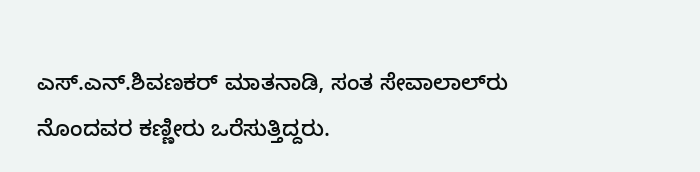ಎಸ್.ಎನ್.ಶಿವಣಕರ್ ಮಾತನಾಡಿ, ಸಂತ ಸೇವಾಲಾಲ್‍ರು ನೊಂದವರ ಕಣ್ಣೀರು ಒರೆಸುತ್ತಿದ್ದರು.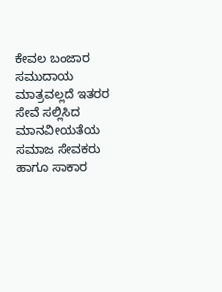ಕೇವಲ ಬಂಜಾರ ಸಮುದಾಯ ಮಾತ್ರವಲ್ಲದೆ ಇತರರ ಸೇವೆ ಸಲ್ಲಿಸಿದ ಮಾನವೀಯತೆಯ ಸಮಾಜ ಸೇವಕರು ಹಾಗೂ ಸಾಕಾರ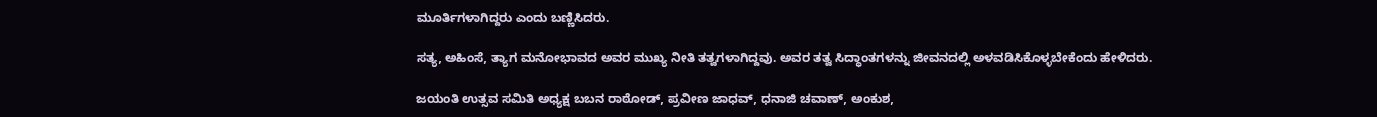ಮೂರ್ತಿಗಳಾಗಿದ್ದರು ಎಂದು ಬಣ್ಣಿಸಿದರು.

ಸತ್ಯ, ಅಹಿಂಸೆ, ತ್ಯಾಗ ಮನೋಭಾವದ ಅವರ ಮುಖ್ಯ ನೀತಿ ತತ್ವಗಳಾಗಿದ್ದವು. ಅವರ ತತ್ವ ಸಿದ್ಧಾಂತಗಳನ್ನು ಜೀವನದಲ್ಲಿ ಅಳವಡಿಸಿಕೊಳ್ಳಬೇಕೆಂದು ಹೇಳಿದರು.

ಜಯಂತಿ ಉತ್ಸವ ಸಮಿತಿ ಅಧ್ಯಕ್ಷ ಬಬನ ರಾಠೋಡ್, ಪ್ರವೀಣ ಜಾಧವ್, ಧನಾಜಿ ಚವಾಣ್, ಅಂಕುಶ,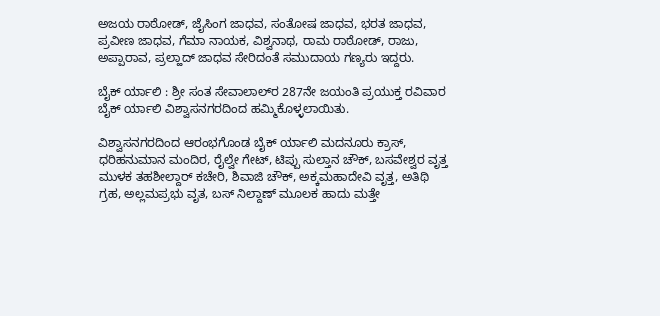ಅಜಯ ರಾಠೋಡ್, ಜೈಸಿಂಗ ಜಾಧವ, ಸಂತೋಷ ಜಾಧವ, ಭರತ ಜಾಧವ, ಪ್ರವೀಣ ಜಾಧವ, ಗೆಮಾ ನಾಯಕ, ವಿಶ್ವನಾಥ, ರಾಮ ರಾಠೋಡ್, ರಾಜು, ಅಪ್ಪಾರಾವ, ಪ್ರಲ್ಹಾದ್ ಜಾಧವ ಸೇರಿದಂತೆ ಸಮುದಾಯ ಗಣ್ಯರು ಇದ್ದರು.

ಬೈಕ್ ರ್ಯಾಲಿ : ಶ್ರೀ ಸಂತ ಸೇವಾಲಾಲ್‍ರ 287ನೇ ಜಯಂತಿ ಪ್ರಯುಕ್ತ ರವಿವಾರ ಬೈಕ್ ರ್ಯಾಲಿ ವಿಶ್ವಾಸನಗರದಿಂದ ಹಮ್ಮಿಕೊಳ್ಳಲಾಯಿತು.

ವಿಶ್ವಾಸನಗರದಿಂದ ಆರಂಭಗೊಂಡ ಬೈಕ್ ರ್ಯಾಲಿ ಮದನೂರು ಕ್ರಾಸ್, ಧರಿಹನುಮಾನ ಮಂದಿರ, ರೈಲ್ವೇ ಗೇಟ್, ಟಿಪ್ಪು ಸುಲ್ತಾನ ಚೌಕ್, ಬಸವೇಶ್ವರ ವೃತ್ತ ಮುಳಕ ತಹಶೀಲ್ದಾರ್ ಕಚೇರಿ, ಶಿವಾಜಿ ಚೌಕ್, ಅಕ್ಕಮಹಾದೇವಿ ವೃತ್ತ, ಅತಿಥಿ ಗ್ರಹ, ಅಲ್ಲಮಪ್ರಭು ವೃತ, ಬಸ್ ನಿಲ್ದಾಣ್ ಮೂಲಕ ಹಾದು ಮತ್ತೇ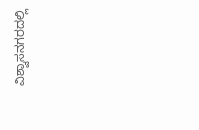ವಿಶ್ವಾಸನಗರದಲ್ಲಿ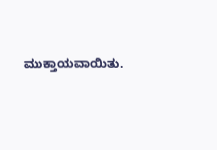ಮುಕ್ತಾಯವಾಯಿತು.